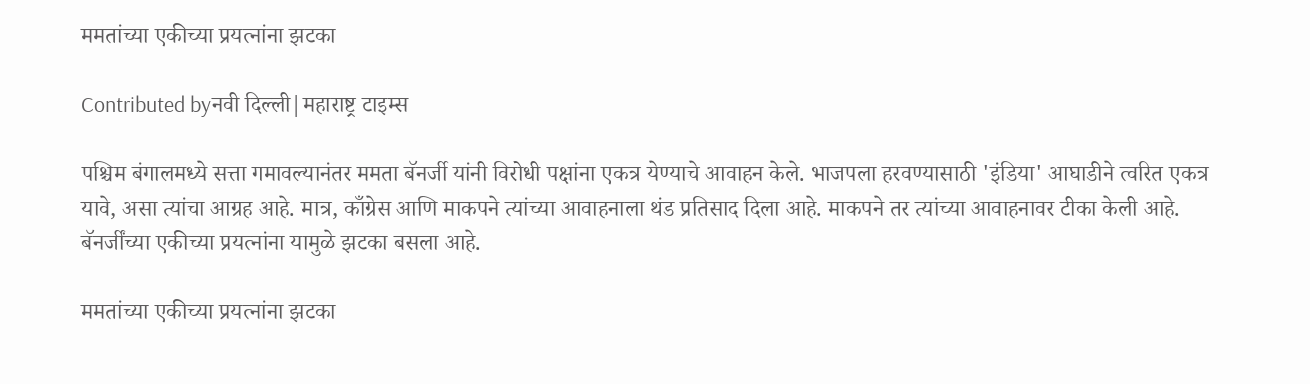ममतांच्या एकीच्या प्रयत्नांना झटका

Contributed byनवी दिल्ली|महाराष्ट्र टाइम्स

पश्चिम बंगालमध्ये सत्ता गमावल्यानंतर ममता बॅनर्जी यांनी विरोधी पक्षांना एकत्र येण्याचे आवाहन केले. भाजपला हरवण्यासाठी 'इंडिया' आघाडीने त्वरित एकत्र यावे, असा त्यांचा आग्रह आहे. मात्र, काँग्रेस आणि माकपने त्यांच्या आवाहनाला थंड प्रतिसाद दिला आहे. माकपने तर त्यांच्या आवाहनावर टीका केली आहे. बॅनर्जींच्या एकीच्या प्रयत्नांना यामुळे झटका बसला आहे.

ममतांच्या एकीच्या प्रयत्नांना झटका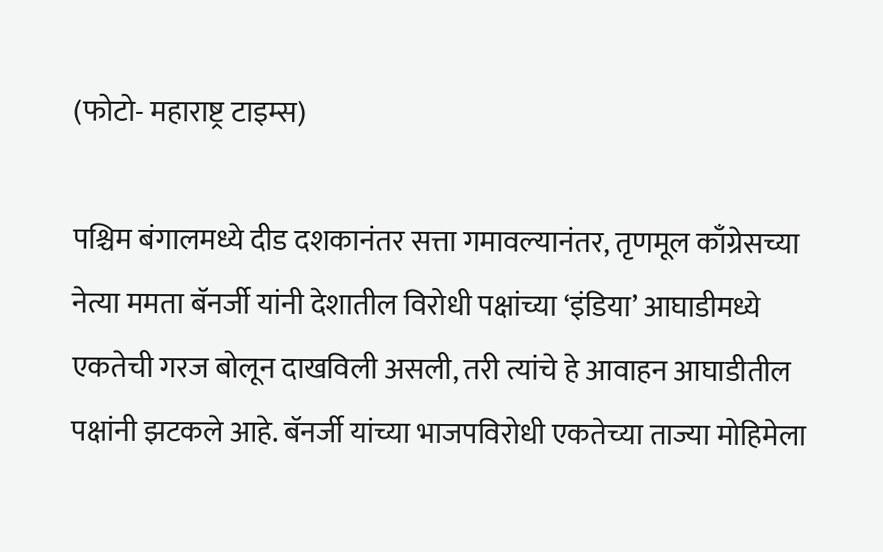(फोटो- महाराष्ट्र टाइम्स)

पश्चिम बंगालमध्ये दीड दशकानंतर सत्ता गमावल्यानंतर, तृणमूल काँग्रेसच्या नेत्या ममता बॅनर्जी यांनी देशातील विरोधी पक्षांच्या ‘इंडिया’ आघाडीमध्ये एकतेची गरज बोलून दाखविली असली, तरी त्यांचे हे आवाहन आघाडीतील पक्षांनी झटकले आहे. बॅनर्जी यांच्या भाजपविरोधी एकतेच्या ताज्या मोहिमेला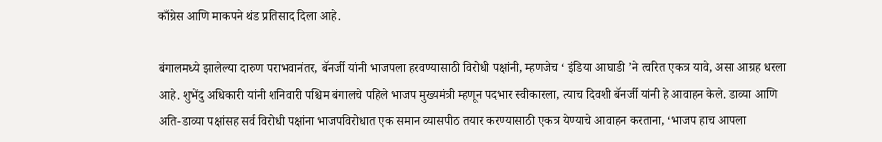काँग्रेस आणि माकपने थंड प्रतिसाद दिला आहे.

बंगालमध्ये झालेल्या दारुण पराभवानंतर, बॅनर्जी यांनी भाजपला हरवण्यासाठी विरोधी पक्षांनी, म्हणजेच ‘ इंडिया आघाडी ’ने त्वरित एकत्र यावे, असा आग्रह धरला आहे. शुभेंदु अधिकारी यांनी शनिवारी पश्चिम बंगालचे पहिले भाजप मुख्यमंत्री म्हणून पदभार स्वीकारला, त्याच दिवशी बॅनर्जी यांनी हे आवाहन केले. डाव्या आणि अति-डाव्या पक्षांसह सर्व विरोधी पक्षांना भाजपविरोधात एक समान व्यासपीठ तयार करण्यासाठी एकत्र येण्याचे आवाहन करताना, ‘भाजप हाच आपला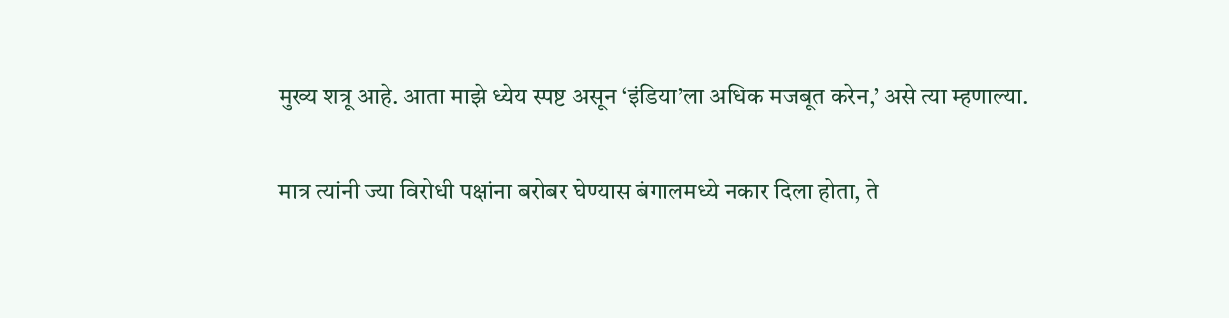मुख्य शत्रू आहे. आता माझे ध्येय स्पष्ट असून ‘इंडिया’ला अधिक मजबूत करेन,’ असे त्या म्हणाल्या.

मात्र त्यांनी ज्या विरोधी पक्षांना बरोबर घेण्यास बंगालमध्ये नकार दिला होता, ते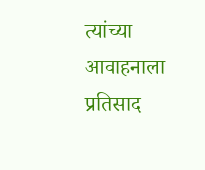त्यांच्या आवाहनाला प्रतिसाद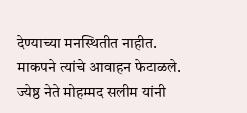देण्याच्या मनस्थितीत नाहीत. माकपने त्यांचे आवाहन फेटाळले. ज्येष्ठ नेते मोहम्मद सलीम यांनी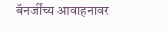बॅनर्जींच्य आवाहनावर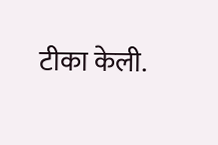टीका केली.